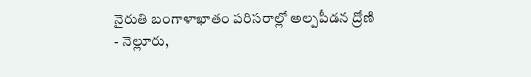నైరుతి బంగాళాఖాతం పరిసరాల్లో అల్పపీడన ద్రోణి
- నెల్లూరు,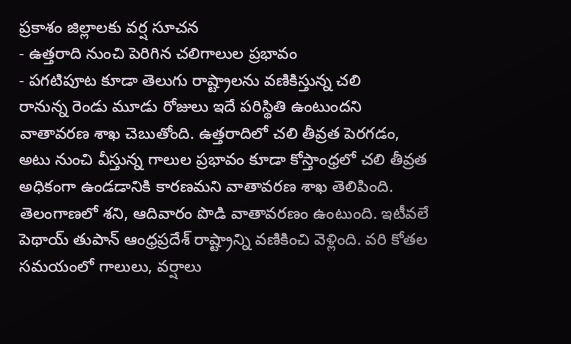ప్రకాశం జిల్లాలకు వర్ష సూచన
- ఉత్తరాది నుంచి పెరిగిన చలిగాలుల ప్రభావం
- పగటిపూట కూడా తెలుగు రాష్ట్రాలను వణికిస్తున్న చలి
రానున్న రెండు మూడు రోజులు ఇదే పరిస్థితి ఉంటుందని వాతావరణ శాఖ చెబుతోంది. ఉత్తరాదిలో చలి తీవ్రత పెరగడం, అటు నుంచి వీస్తున్న గాలుల ప్రభావం కూడా కోస్తాంధ్రలో చలి తీవ్రత అధికంగా ఉండడానికి కారణమని వాతావరణ శాఖ తెలిపింది. తెలంగాణలో శని, ఆదివారం పొడి వాతావరణం ఉంటుంది. ఇటీవలే పెథాయ్ తుపాన్ ఆంధ్రప్రదేశ్ రాష్ట్రాన్ని వణికించి వెళ్లింది. వరి కోతల సమయంలో గాలులు, వర్షాలు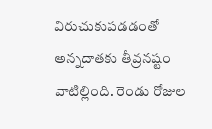విరుచుకుపడడంతో అన్నదాతకు తీవ్రనష్టం వాటిల్లింది. రెండు రోజుల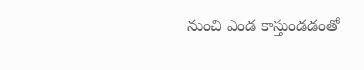నుంచి ఎండ కాస్తుండడంతో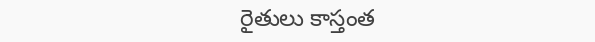రైతులు కాస్తంత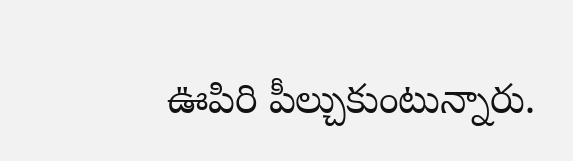ఊపిరి పీల్చుకుంటున్నారు.